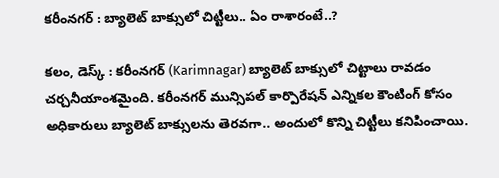కరీంనగర్ : బ్యాలెట్ బాక్సులో చిట్టీలు.. ఏం రాశారంటే..?

కలం, డెస్క్ : కరీంనగర్ (Karimnagar) బ్యాలెట్ బాక్సులో చిట్టాలు రావడం చర్చనీయాంశమైంది. కరీంనగర్ మున్సిపల్ కార్పొరేషన్ ఎన్నికల కౌంటింగ్ కోసం అధికారులు బ్యాలెట్ బాక్సులను తెరవగా.. అందులో కొన్ని చిట్టీలు కనిపించాయి.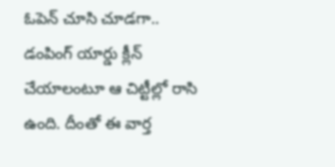ఓపెన్ చూసి చూడగా.. డంపింగ్ యార్డు క్లీన్ చేయాలంటూ ఆ చిట్టీల్లో రాసి ఉంది. దీంతో ఈ వార్త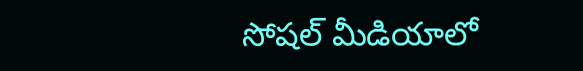సోషల్ మీడియాలో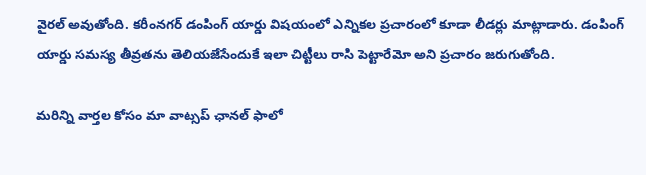వైరల్ అవుతోంది. కరీంనగర్ డంపింగ్ యార్డు విషయంలో ఎన్నికల ప్రచారంలో కూడా లీడర్లు మాట్లాడారు. డంపింగ్ యార్డు సమస్య తీవ్రతను తెలియజేసేందుకే ఇలా చిట్టీలు రాసి పెట్టారేమో అని ప్రచారం జరుగుతోంది.

మ‌రిన్ని వార్త‌ల కోసం మా వాట్స‌ప్ ఛాన‌ల్ ఫాలో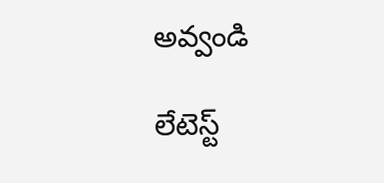అవ్వండి

లేటెస్ట్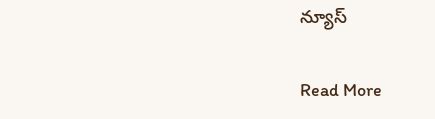న్యూస్‌

Read More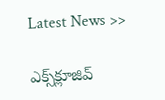Latest News >>

ఎక్స్‌క్లూజివ్‌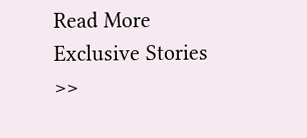Read More Exclusive Stories >>